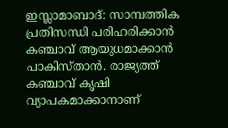ഇസ്ലാമാബാദ്: സാമ്പത്തിക പ്രതിസന്ധി പരിഹരിക്കാൻ കഞ്ചാവ് ആയുധമാക്കാൻ പാകിസ്താൻ. രാജ്യത്ത് കഞ്ചാവ് കൃഷി വ്യാപകമാക്കാനാണ്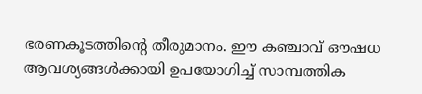ഭരണകൂടത്തിന്റെ തീരുമാനം. ഈ കഞ്ചാവ് ഔഷധ ആവശ്യങ്ങൾക്കായി ഉപയോഗിച്ച് സാമ്പത്തിക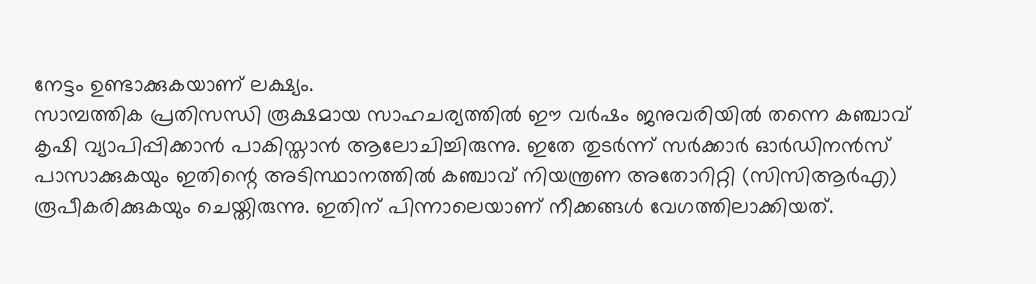നേട്ടം ഉണ്ടാക്കുകയാണ് ലക്ഷ്യം.
സാമ്പത്തിക പ്രതിസന്ധി രൂക്ഷമായ സാഹചര്യത്തിൽ ഈ വർഷം ജനുവരിയിൽ തന്നെ കഞ്ചാവ് കൃഷി വ്യാപിപ്പിക്കാൻ പാകിസ്താൻ ആലോചിച്ചിരുന്നു. ഇതേ തുടർന്ന് സർക്കാർ ഓർഡിനൻസ് പാസാക്കുകയും ഇതിന്റെ അടിസ്ഥാനത്തിൽ കഞ്ചാവ് നിയന്ത്രണ അതോറിറ്റി (സിസിആർഎ) രൂപീകരിക്കുകയും ചെയ്തിരുന്നു. ഇതിന് പിന്നാലെയാണ് നീക്കങ്ങൾ വേഗത്തിലാക്കിയത്.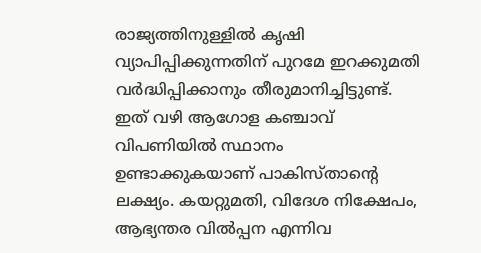രാജ്യത്തിനുള്ളിൽ കൃഷി വ്യാപിപ്പിക്കുന്നതിന് പുറമേ ഇറക്കുമതി വർദ്ധിപ്പിക്കാനും തീരുമാനിച്ചിട്ടുണ്ട്.
ഇത് വഴി ആഗോള കഞ്ചാവ് വിപണിയിൽ സ്ഥാനം ഉണ്ടാക്കുകയാണ് പാകിസ്താന്റെ ലക്ഷ്യം. കയറ്റുമതി, വിദേശ നിക്ഷേപം, ആഭ്യന്തര വിൽപ്പന എന്നിവ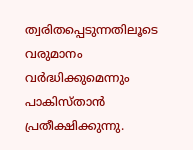ത്വരിതപ്പെടുന്നതിലൂടെ വരുമാനം വർദ്ധിക്കുമെന്നും പാകിസ്താൻ പ്രതീക്ഷിക്കുന്നു.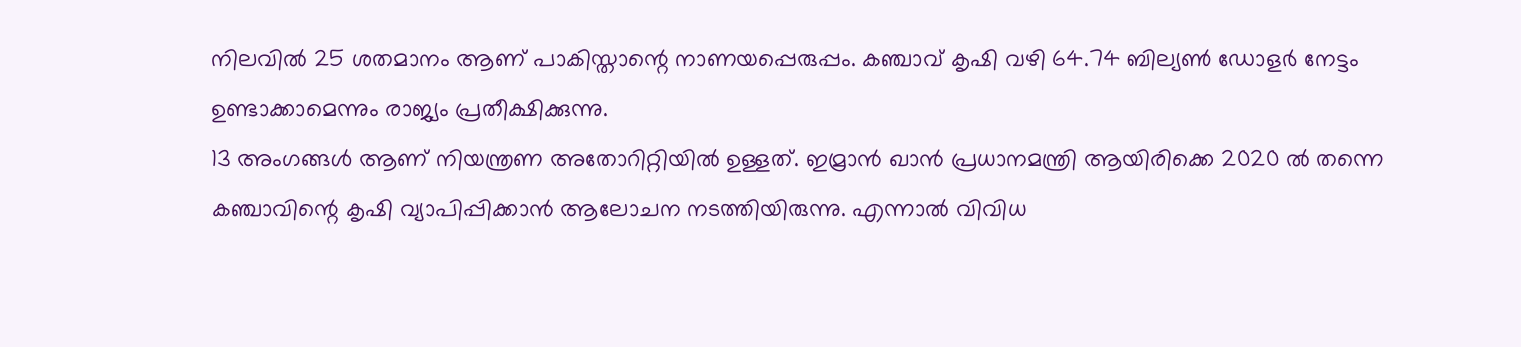നിലവിൽ 25 ശതമാനം ആണ് പാകിസ്താന്റെ നാണയപ്പെരുപ്പം. കഞ്ചാവ് കൃഷി വഴി 64.74 ബില്യൺ ഡോളർ നേട്ടം ഉണ്ടാക്കാമെന്നും രാജ്യം പ്രതീക്ഷിക്കുന്നു.
13 അംഗങ്ങൾ ആണ് നിയന്ത്രണ അതോറിറ്റിയിൽ ഉള്ളത്. ഇമ്രാൻ ഖാൻ പ്രധാനമന്ത്രി ആയിരിക്കെ 2020 ൽ തന്നെ കഞ്ചാവിന്റെ കൃഷി വ്യാപിപ്പിക്കാൻ ആലോചന നടത്തിയിരുന്നു. എന്നാൽ വിവിധ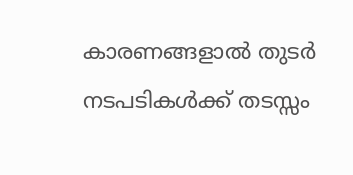കാരണങ്ങളാൽ തുടർ നടപടികൾക്ക് തടസ്സം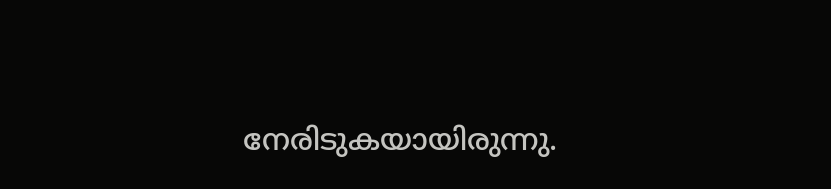നേരിടുകയായിരുന്നു.